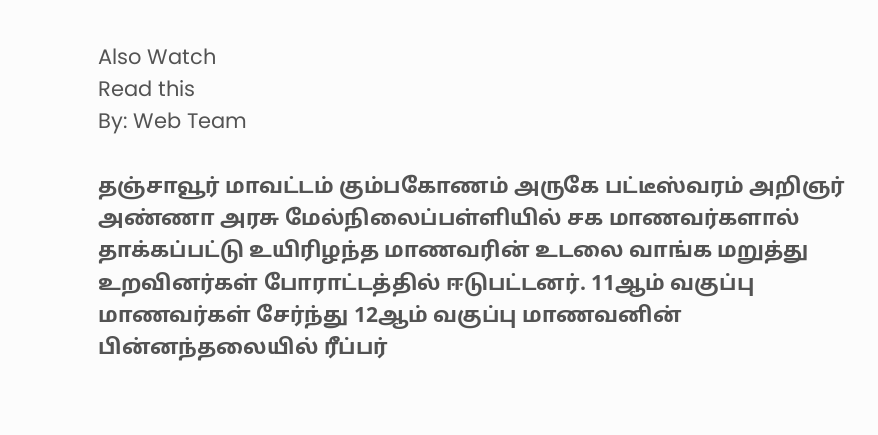Also Watch
Read this
By: Web Team

தஞ்சாவூர் மாவட்டம் கும்பகோணம் அருகே பட்டீஸ்வரம் அறிஞர் அண்ணா அரசு மேல்நிலைப்பள்ளியில் சக மாணவர்களால் தாக்கப்பட்டு உயிரிழந்த மாணவரின் உடலை வாங்க மறுத்து உறவினர்கள் போராட்டத்தில் ஈடுபட்டனர். 11ஆம் வகுப்பு மாணவர்கள் சேர்ந்து 12ஆம் வகுப்பு மாணவனின் பின்னந்தலையில் ரீப்பர்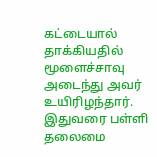கட்டையால் தாக்கியதில் மூளைச்சாவு அடைந்து அவர் உயிரிழந்தார். இதுவரை பள்ளி தலைமை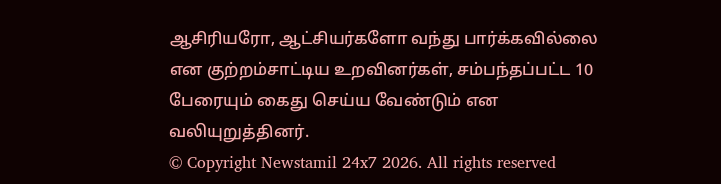ஆசிரியரோ, ஆட்சியர்களோ வந்து பார்க்கவில்லை என குற்றம்சாட்டிய உறவினர்கள், சம்பந்தப்பட்ட 10 பேரையும் கைது செய்ய வேண்டும் என வலியுறுத்தினர்.
© Copyright Newstamil 24x7 2026. All rights reserved